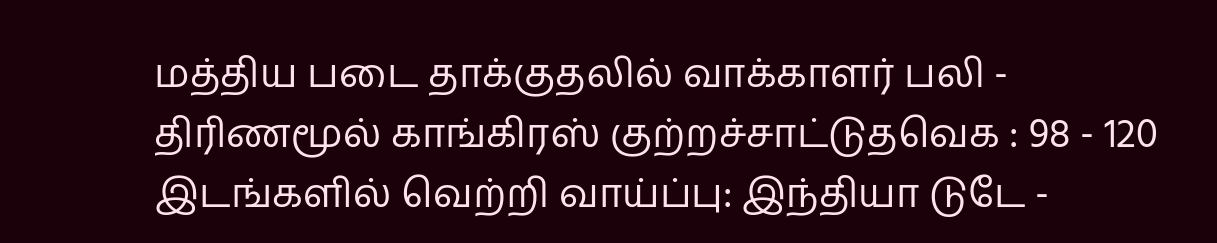மத்திய படை தாக்குதலில் வாக்காளர் பலி - திரிணமூல் காங்கிரஸ் குற்றச்சாட்டுதவெக : 98 - 120 இடங்களில் வெற்றி வாய்ப்பு: இந்தியா டுடே -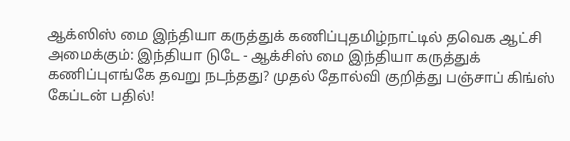ஆக்ஸிஸ் மை இந்தியா கருத்துக் கணிப்புதமிழ்நாட்டில் தவெக ஆட்சி அமைக்கும்: இந்தியா டுடே - ஆக்சிஸ் மை இந்தியா கருத்துக் கணிப்புஎங்கே தவறு நடந்தது? முதல் தோல்வி குறித்து பஞ்சாப் கிங்ஸ் கேப்டன் பதில்!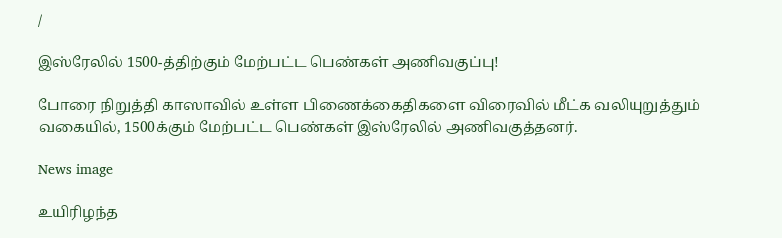/

இஸ்ரேலில் 1500-த்திற்கும் மேற்பட்ட பெண்கள் அணிவகுப்பு!

போரை நிறுத்தி காஸாவில் உள்ள பிணைக்கைதிகளை விரைவில் மீட்க வலியுறுத்தும் வகையில், 1500க்கும் மேற்பட்ட பெண்கள் இஸ்ரேலில் அணிவகுத்தனர்.

News image

உயிரிழந்த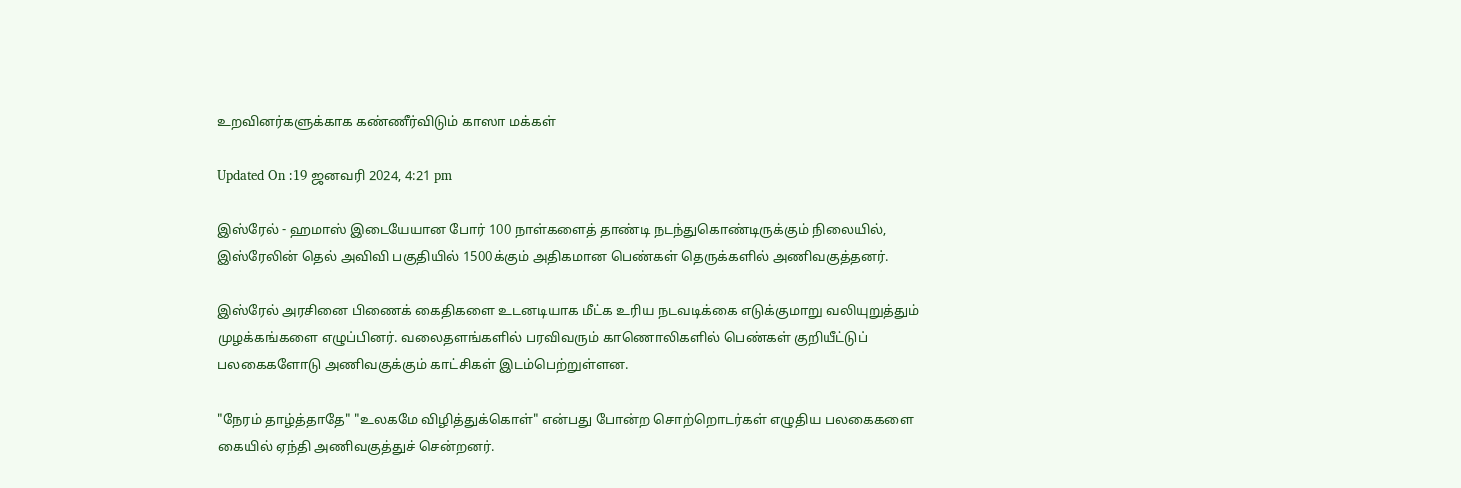உறவினர்களுக்காக கண்ணீர்விடும் காஸா மக்கள்

Updated On :19 ஜனவரி 2024, 4:21 pm

இஸ்ரேல் - ஹமாஸ் இடையேயான போர் 100 நாள்களைத் தாண்டி நடந்துகொண்டிருக்கும் நிலையில், இஸ்ரேலின் தெல் அவிவி பகுதியில் 1500க்கும் அதிகமான பெண்கள் தெருக்களில் அணிவகுத்தனர்.

இஸ்ரேல் அரசினை பிணைக் கைதிகளை உடனடியாக மீட்க உரிய நடவடிக்கை எடுக்குமாறு வலியுறுத்தும் முழக்கங்களை எழுப்பினர். வலைதளங்களில் பரவிவரும் காணொலிகளில் பெண்கள் குறியீட்டுப் பலகைகளோடு அணிவகுக்கும் காட்சிகள் இடம்பெற்றுள்ளன.

"நேரம் தாழ்த்தாதே" "உலகமே விழித்துக்கொள்" என்பது போன்ற சொற்றொடர்கள் எழுதிய பலகைகளை கையில் ஏந்தி அணிவகுத்துச் சென்றனர்.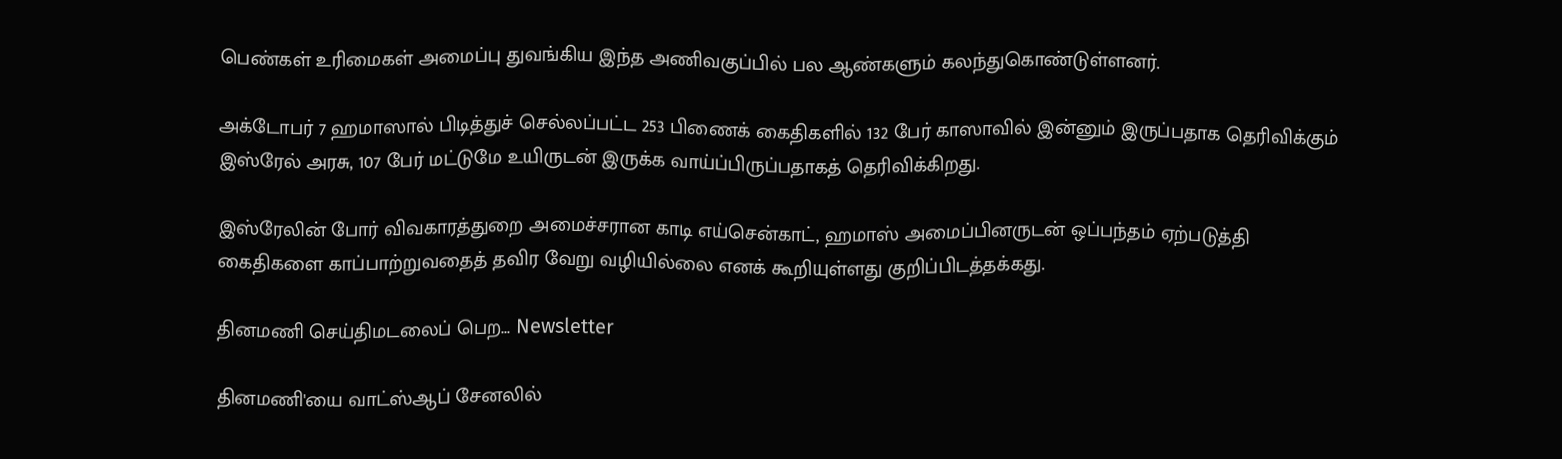பெண்கள் உரிமைகள் அமைப்பு துவங்கிய இந்த அணிவகுப்பில் பல ஆண்களும் கலந்துகொண்டுள்ளனர்.

அக்டோபர் 7 ஹமாஸால் பிடித்துச் செல்லப்பட்ட 253 பிணைக் கைதிகளில் 132 பேர் காஸாவில் இன்னும் இருப்பதாக தெரிவிக்கும் இஸ்ரேல் அரசு, 107 பேர் மட்டுமே உயிருடன் இருக்க வாய்ப்பிருப்பதாகத் தெரிவிக்கிறது.

இஸ்ரேலின் போர் விவகாரத்துறை அமைச்சரான காடி எய்சென்காட், ஹமாஸ் அமைப்பினருடன் ஒப்பந்தம் ஏற்படுத்தி கைதிகளை காப்பாற்றுவதைத் தவிர வேறு வழியில்லை எனக் கூறியுள்ளது குறிப்பிடத்தக்கது.

தினமணி செய்திமடலைப் பெற... Newsletter

தினமணி'யை வாட்ஸ்ஆப் சேனலில்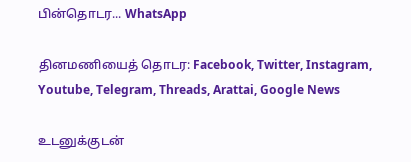பின்தொடர... WhatsApp

தினமணியைத் தொடர: Facebook, Twitter, Instagram, Youtube, Telegram, Threads, Arattai, Google News

உடனுக்குடன்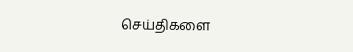செய்திகளை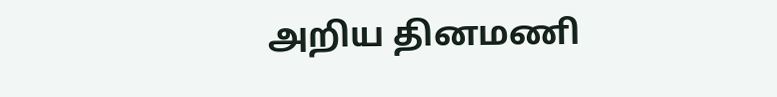அறிய தினமணி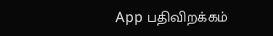App பதிவிறக்கம்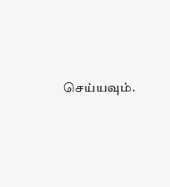செய்யவும்.